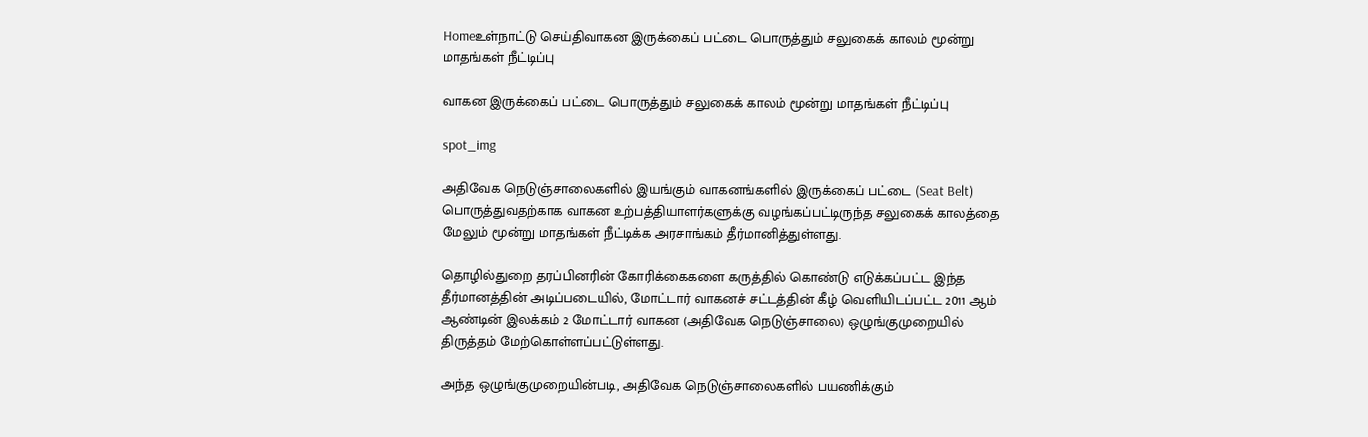Homeஉள்நாட்டு செய்திவாகன இருக்கைப் பட்டை பொருத்தும் சலுகைக் காலம் மூன்று மாதங்கள் நீட்டிப்பு

வாகன இருக்கைப் பட்டை பொருத்தும் சலுகைக் காலம் மூன்று மாதங்கள் நீட்டிப்பு

spot_img

அதிவேக நெடுஞ்சாலைகளில் இயங்கும் வாகனங்களில் இருக்கைப் பட்டை (Seat Belt) பொருத்துவதற்காக வாகன உற்பத்தியாளர்களுக்கு வழங்கப்பட்டிருந்த சலுகைக் காலத்தை மேலும் மூன்று மாதங்கள் நீட்டிக்க அரசாங்கம் தீர்மானித்துள்ளது.

தொழில்துறை தரப்பினரின் கோரிக்கைகளை கருத்தில் கொண்டு எடுக்கப்பட்ட இந்த தீர்மானத்தின் அடிப்படையில், மோட்டார் வாகனச் சட்டத்தின் கீழ் வெளியிடப்பட்ட 2011 ஆம் ஆண்டின் இலக்கம் 2 மோட்டார் வாகன (அதிவேக நெடுஞ்சாலை) ஒழுங்குமுறையில் திருத்தம் மேற்கொள்ளப்பட்டுள்ளது.

அந்த ஒழுங்குமுறையின்படி, அதிவேக நெடுஞ்சாலைகளில் பயணிக்கும்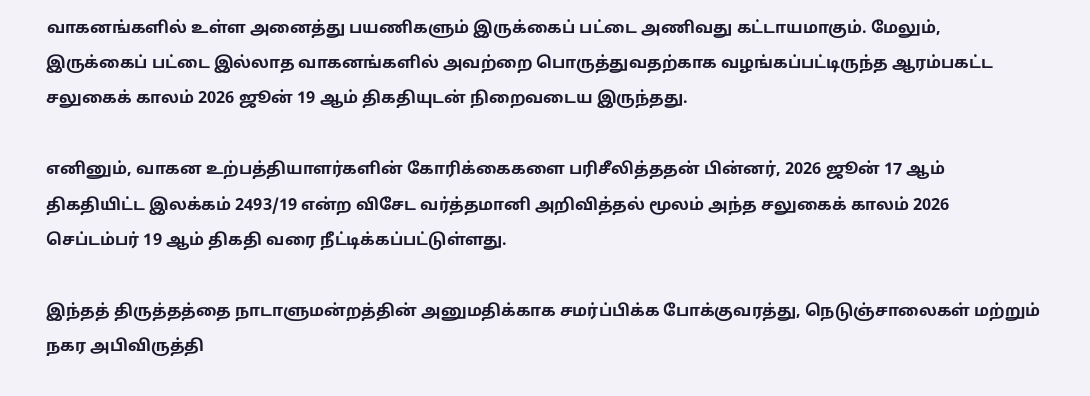வாகனங்களில் உள்ள அனைத்து பயணிகளும் இருக்கைப் பட்டை அணிவது கட்டாயமாகும். மேலும், இருக்கைப் பட்டை இல்லாத வாகனங்களில் அவற்றை பொருத்துவதற்காக வழங்கப்பட்டிருந்த ஆரம்பகட்ட சலுகைக் காலம் 2026 ஜூன் 19 ஆம் திகதியுடன் நிறைவடைய இருந்தது.

எனினும், வாகன உற்பத்தியாளர்களின் கோரிக்கைகளை பரிசீலித்ததன் பின்னர், 2026 ஜூன் 17 ஆம் திகதியிட்ட இலக்கம் 2493/19 என்ற விசேட வர்த்தமானி அறிவித்தல் மூலம் அந்த சலுகைக் காலம் 2026 செப்டம்பர் 19 ஆம் திகதி வரை நீட்டிக்கப்பட்டுள்ளது.

இந்தத் திருத்தத்தை நாடாளுமன்றத்தின் அனுமதிக்காக சமர்ப்பிக்க போக்குவரத்து, நெடுஞ்சாலைகள் மற்றும் நகர அபிவிருத்தி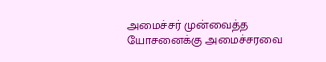அமைச்சர் முன்வைத்த யோசனைக்கு அமைச்சரவை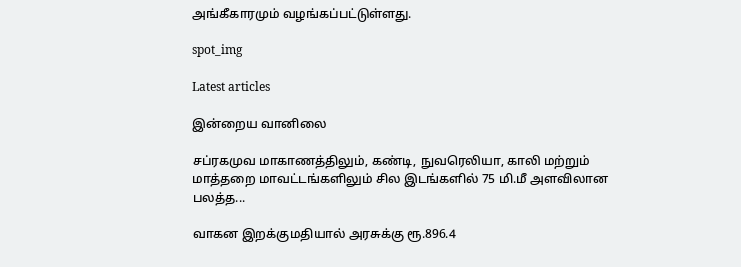அங்கீகாரமும் வழங்கப்பட்டுள்ளது.

spot_img

Latest articles

இன்றைய வானிலை

சப்ரகமுவ மாகாணத்திலும், கண்டி, நுவரெலியா, காலி மற்றும் மாத்தறை மாவட்டங்களிலும் சில இடங்களில் 75 மி.மீ அளவிலான பலத்த...

வாகன இறக்குமதியால் அரசுக்கு ரூ.896.4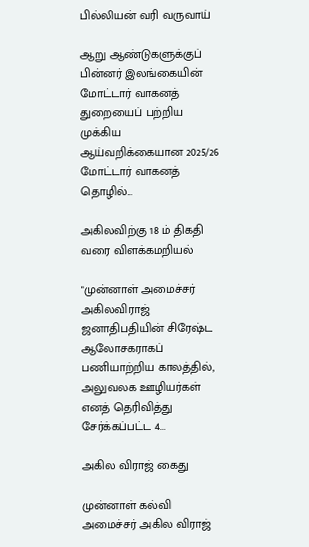பில்லியன் வரி வருவாய்

ஆறு ஆண்டுகளுக்குப் பின்னர் இலங்கையின் மோட்டார் வாகனத் துறையைப் பற்றிய முக்கிய ஆய்வறிக்கையான 2025/26 மோட்டார் வாகனத் தொழில்...

அகிலவிற்கு 18 ம் திகதி வரை விளக்கமறியல்

"முன்னாள் அமைச்சர் அகிலவிராஜ் ஜனாதிபதியின் சிரேஷ்ட ஆலோசகராகப் பணியாற்றிய காலத்தில், அலுவலக ஊழியர்கள் எனத் தெரிவித்து சேர்க்கப்பட்ட 4...

அகில விராஜ் கைது

முன்னாள் கல்வி அமைச்சர் அகில விராஜ்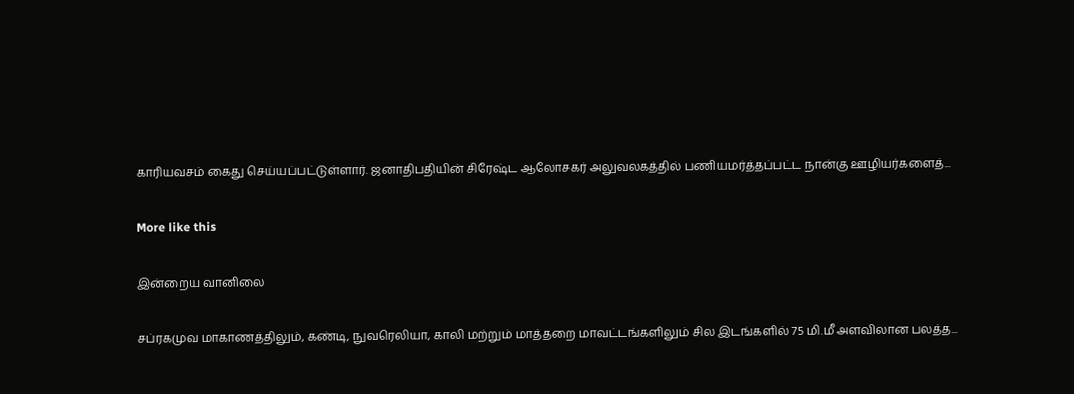காரியவசம் கைது செய்யப்பட்டுள்ளார். ஜனாதிபதியின் சிரேஷ்ட ஆலோசகர் அலுவலகத்தில் பணியமர்த்தப்பட்ட நான்கு ஊழியர்களைத்...

More like this

இன்றைய வானிலை

சப்ரகமுவ மாகாணத்திலும், கண்டி, நுவரெலியா, காலி மற்றும் மாத்தறை மாவட்டங்களிலும் சில இடங்களில் 75 மி.மீ அளவிலான பலத்த...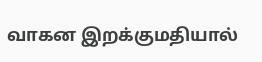வாகன இறக்குமதியால்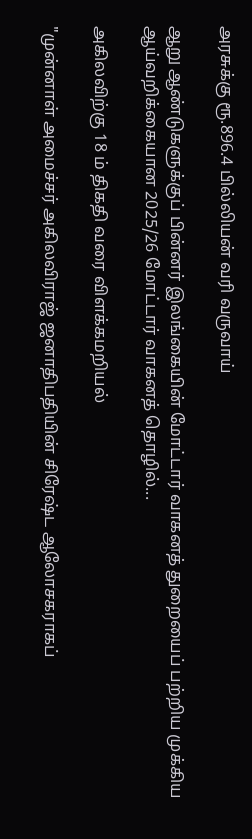அரசுக்கு ரூ.896.4 பில்லியன் வரி வருவாய்

ஆறு ஆண்டுகளுக்குப் பின்னர் இலங்கையின் மோட்டார் வாகனத் துறையைப் பற்றிய முக்கிய ஆய்வறிக்கையான 2025/26 மோட்டார் வாகனத் தொழில்...

அகிலவிற்கு 18 ம் திகதி வரை விளக்கமறியல்

"முன்னாள் அமைச்சர் அகிலவிராஜ் ஜனாதிபதியின் சிரேஷ்ட ஆலோசகராகப்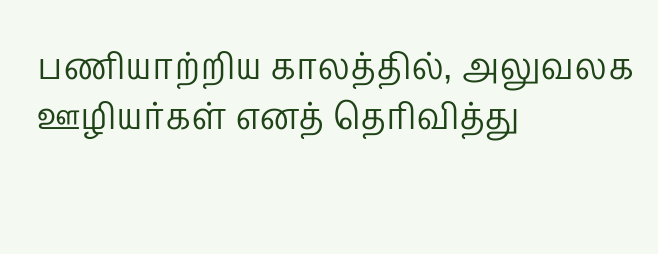பணியாற்றிய காலத்தில், அலுவலக ஊழியர்கள் எனத் தெரிவித்து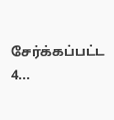சேர்க்கப்பட்ட 4...